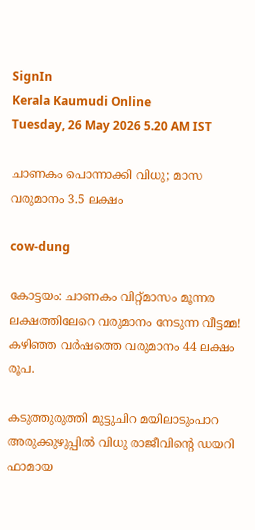SignIn
Kerala Kaumudi Online
Tuesday, 26 May 2026 5.20 AM IST

ചാണകം പൊന്നാക്കി വിധു; മാസ വരുമാനം 3.5 ലക്ഷം

cow-dung

കോട്ടയം: ചാണകം വിറ്റ്മാസം മൂന്നര ലക്ഷത്തിലേറെ വരുമാനം നേടുന്ന വീട്ടമ്മ! കഴിഞ്ഞ വർഷത്തെ വരുമാനം 44 ലക്ഷം രൂപ.

കടുത്തുരുത്തി മുട്ടുചിറ മയിലാടുംപാറ അരുക്കുഴുപ്പിൽ വിധു രാജീവിന്റെ ഡയറി ഫാമായ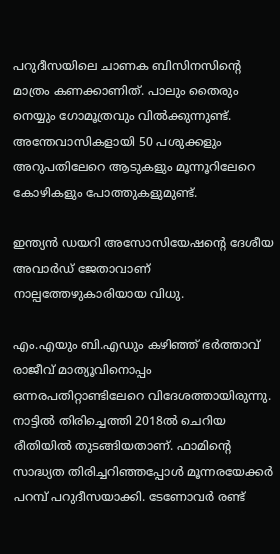പറുദീസയിലെ ചാണക ബിസിനസിന്റെ മാത്രം കണക്കാണിത്. പാലും തൈരും നെയ്യും ഗോമൂത്രവും വിൽക്കുന്നുണ്ട്. അന്തേവാസികളായി 50 പശുക്കളും അറുപതിലേറെ ആടുകളും മൂന്നൂറിലേറെ കോഴികളും പോത്തുകളുമുണ്ട്.

ഇന്ത്യൻ ഡയറി അസോസിയേഷന്റെ ദേശീയ അവാർഡ് ജേതാവാണ് നാല്പത്തേഴുകാരിയായ വിധു.

എം.എയും ബി.എഡും കഴിഞ്ഞ് ഭർത്താവ് രാജീവ് മാത്യൂവിനൊപ്പം ഒന്നരപതിറ്റാണ്ടിലേറെ വിദേശത്തായിരുന്നു. നാട്ടിൽ തിരിച്ചെത്തി 2018ൽ ചെറിയ രീതിയിൽ തുടങ്ങിയതാണ്. ഫാമിന്റെ സാദ്ധ്യത തിരിച്ചറിഞ്ഞപ്പോൾ മൂന്നരയേക്കർ പറമ്പ് പറുദീസയാക്കി. ടേണോവർ രണ്ട്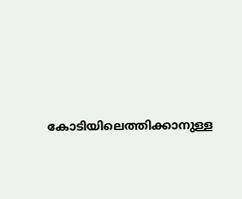കോടിയിലെത്തിക്കാനുള്ള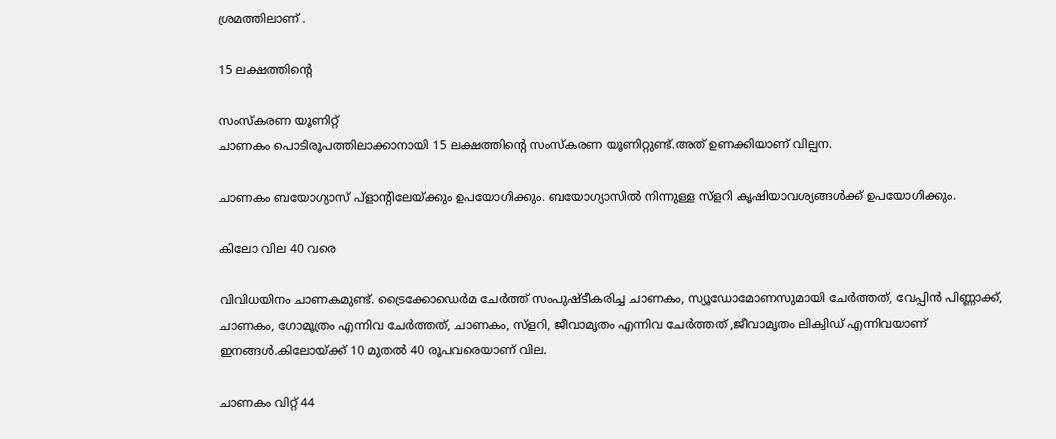ശ്രമത്തിലാണ് .

15 ലക്ഷത്തിന്റെ

സംസ്‌കരണ യൂണിറ്റ്
ചാണകം പൊടിരൂപത്തിലാക്കാനായി 15 ലക്ഷത്തിന്റെ സംസ്‌കരണ യൂണിറ്റുണ്ട്.അത് ഉണക്കിയാണ് വില്പന.

ചാണകം ബയോഗ്യാസ് പ്ളാന്റിലേയ്ക്കും ഉപയോഗിക്കും. ബയോഗ്യാസിൽ നിന്നുള്ള സ്ളറി കൃഷിയാവശ്യങ്ങൾക്ക് ഉപയോഗിക്കും.

കിലോ വില 40 വരെ

വിവിധയിനം ചാണകമുണ്ട്. ട്രൈക്കോഡെർമ ചേർത്ത് സംപുഷ്ടീകരിച്ച ചാണകം, സ്യൂഡോമോണസുമായി ചേർത്തത്, വേപ്പിൻ പിണ്ണാക്ക്, ചാണകം, ഗോമൂത്രം എന്നിവ ചേർത്തത്, ചാണകം, സ്ളറി, ജീവാമൃതം എന്നിവ ചേർത്തത് ,ജീവാമൃതം ലിക്വിഡ് എന്നിവയാണ് ഇനങ്ങൾ.കിലോയ്ക്ക് 10 മുതൽ 40 രൂപവരെയാണ് വില.

ചാണകം വിറ്റ് 44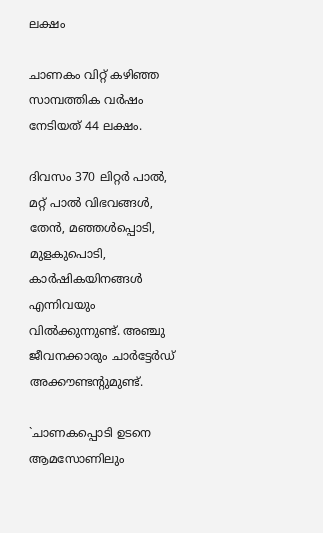ലക്ഷം

ചാണകം വിറ്റ് കഴിഞ്ഞ സാമ്പത്തിക വർഷം നേടിയത് 44 ലക്ഷം.

ദിവസം 370 ലിറ്റർ പാൽ, മറ്റ് പാൽ വിഭവങ്ങൾ, തേൻ, മഞ്ഞൾപ്പൊടി, മുളകുപൊടി, കാർഷികയിനങ്ങൾ എന്നിവയും വിൽക്കുന്നുണ്ട്. അഞ്ചു ജീവനക്കാരും ചാർട്ടേർഡ് അക്കൗണ്ടന്റുമുണ്ട്.

`ചാണകപ്പൊടി ഉടനെ ആമസോണിലും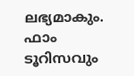ലഭ്യമാകും. ഫാം ടൂറിസവും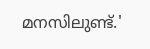മനസിലുണ്ട്.'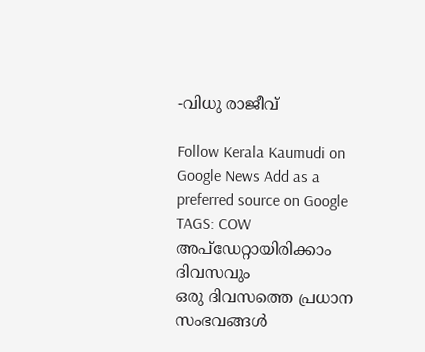-വിധു രാജീവ്

Follow Kerala Kaumudi on Google News Add as a preferred source on Google
TAGS: COW
അപ്ഡേറ്റായിരിക്കാം ദിവസവും
ഒരു ദിവസത്തെ പ്രധാന സംഭവങ്ങൾ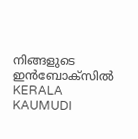നിങ്ങളുടെ ഇൻബോക്സിൽ
KERALA KAUMUDI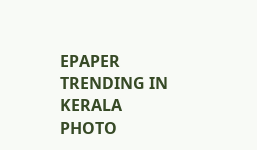EPAPER
TRENDING IN KERALA
PHOTO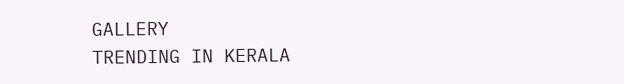GALLERY
TRENDING IN KERALA